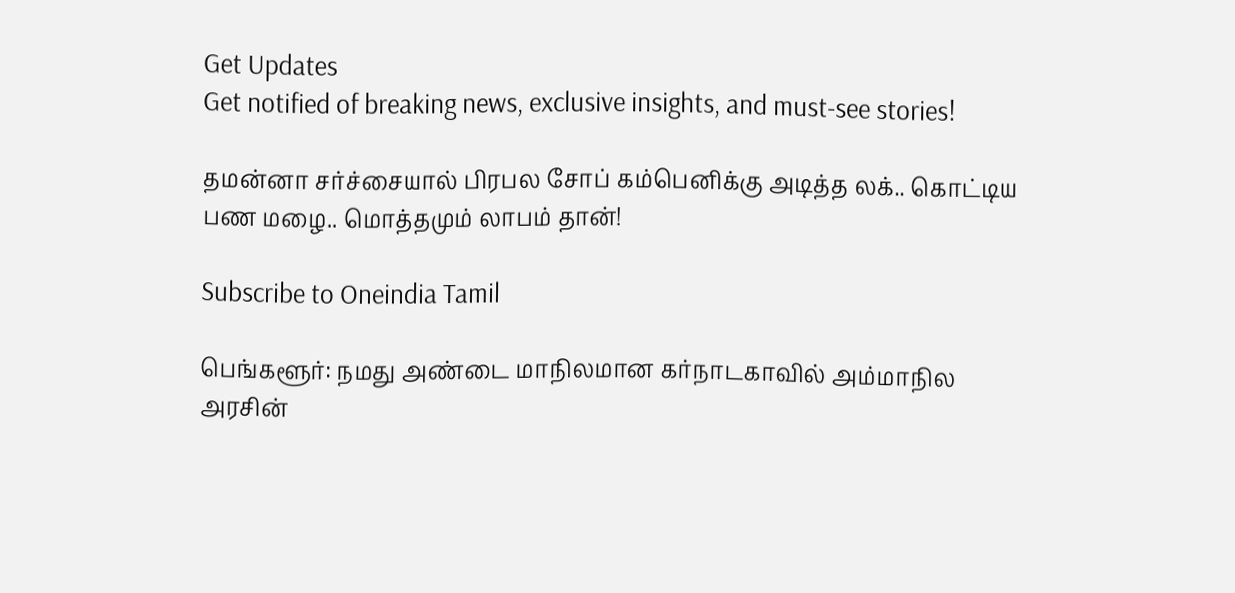Get Updates
Get notified of breaking news, exclusive insights, and must-see stories!

தமன்னா சர்ச்சையால் பிரபல சோப் கம்பெனிக்கு அடித்த லக்.. கொட்டிய பண மழை.. மொத்தமும் லாபம் தான்!

Subscribe to Oneindia Tamil

பெங்களூர்: நமது அண்டை மாநிலமான கர்நாடகாவில் அம்மாநில அரசின்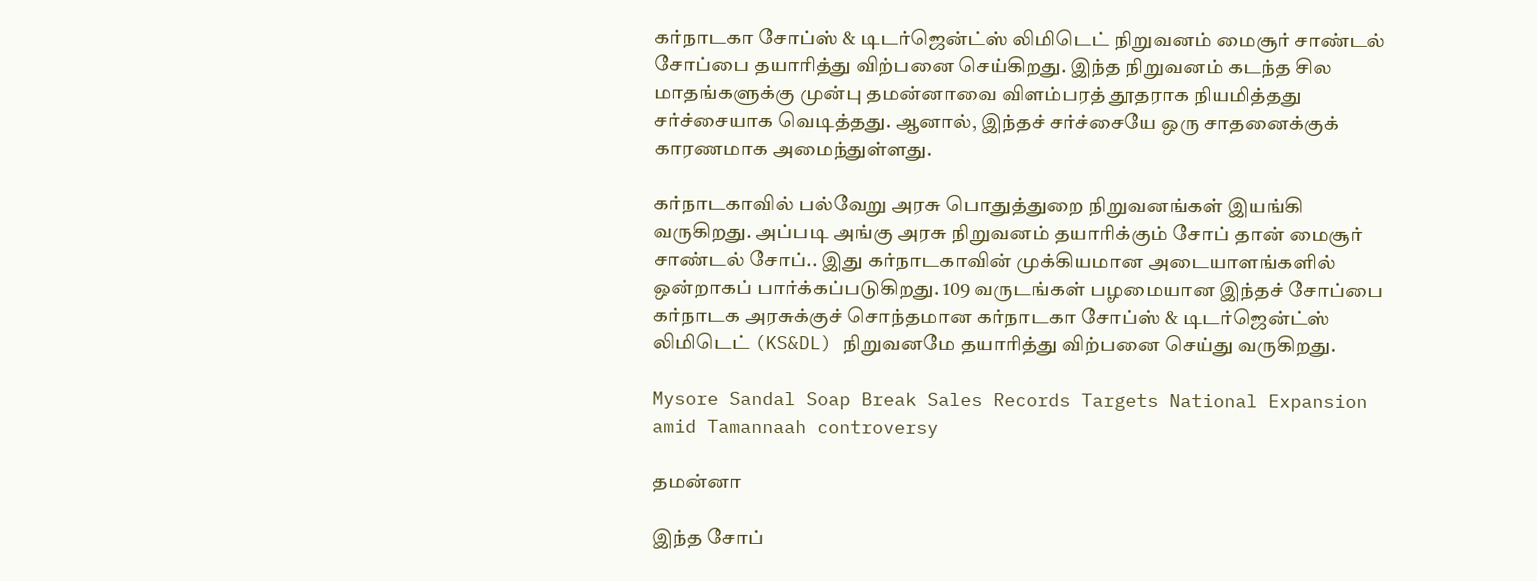கர்நாடகா சோப்ஸ் & டிடர்ஜென்ட்ஸ் லிமிடெட் நிறுவனம் மைசூர் சாண்டல் சோப்பை தயாரித்து விற்பனை செய்கிறது. இந்த நிறுவனம் கடந்த சில மாதங்களுக்கு முன்பு தமன்னாவை விளம்பரத் தூதராக நியமித்தது சர்ச்சையாக வெடித்தது. ஆனால், இந்தச் சர்ச்சையே ஒரு சாதனைக்குக் காரணமாக அமைந்துள்ளது.

கர்நாடகாவில் பல்வேறு அரசு பொதுத்துறை நிறுவனங்கள் இயங்கி வருகிறது. அப்படி அங்கு அரசு நிறுவனம் தயாரிக்கும் சோப் தான் மைசூர் சாண்டல் சோப்.. இது கர்நாடகாவின் முக்கியமான அடையாளங்களில் ஒன்றாகப் பார்க்கப்படுகிறது. 109 வருடங்கள் பழமையான இந்தச் சோப்பை கர்நாடக அரசுக்குச் சொந்தமான கர்நாடகா சோப்ஸ் & டிடர்ஜென்ட்ஸ் லிமிடெட் (KS&DL) நிறுவனமே தயாரித்து விற்பனை செய்து வருகிறது.

Mysore Sandal Soap Break Sales Records Targets National Expansion amid Tamannaah controversy

தமன்னா

இந்த சோப்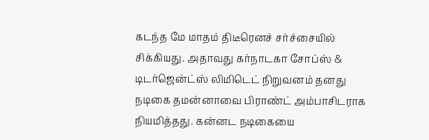கடந்த மே மாதம் திடீரெனச் சர்ச்சையில் சிக்கியது. அதாவது கர்நாடகா சோப்ஸ் & டிடர்ஜென்ட்ஸ் லிமிடெட் நிறுவனம் தனது நடிகை தமன்னாவை பிராண்ட் அம்பாசிடராக நியமித்தது. கன்னட நடிகையை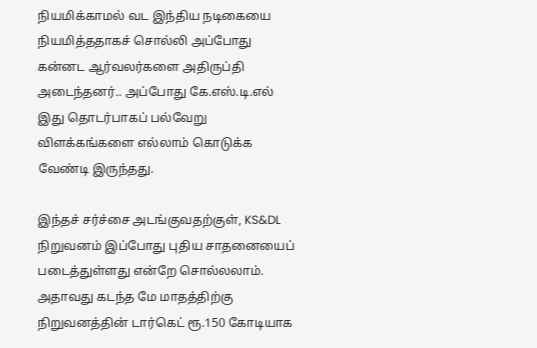நியமிக்காமல் வட இந்திய நடிகையை நியமித்ததாகச் சொல்லி அப்போது கன்னட ஆர்வலர்களை அதிருப்தி அடைந்தனர்.. அப்போது கே.எஸ்.டி.எல் இது தொடர்பாகப் பல்வேறு விளக்கங்களை எல்லாம் கொடுக்க வேண்டி இருந்தது.

இந்தச் சர்ச்சை அடங்குவதற்குள், KS&DL நிறுவனம் இப்போது புதிய சாதனையைப் படைத்துள்ளது என்றே சொல்லலாம். அதாவது கடந்த மே மாதத்திற்கு நிறுவனத்தின் டார்கெட் ரூ.150 கோடியாக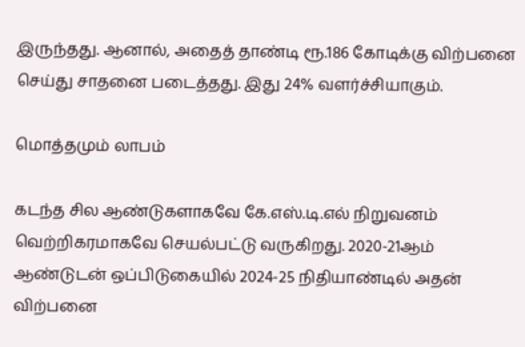இருந்தது. ஆனால், அதைத் தாண்டி ரூ.186 கோடிக்கு விற்பனை செய்து சாதனை படைத்தது. இது 24% வளர்ச்சியாகும்.

மொத்தமும் லாபம்

கடந்த சில ஆண்டுகளாகவே கே.எஸ்.டி.எல் நிறுவனம் வெற்றிகரமாகவே செயல்பட்டு வருகிறது. 2020-21ஆம் ஆண்டுடன் ஒப்பிடுகையில் 2024-25 நிதியாண்டில் அதன் விற்பனை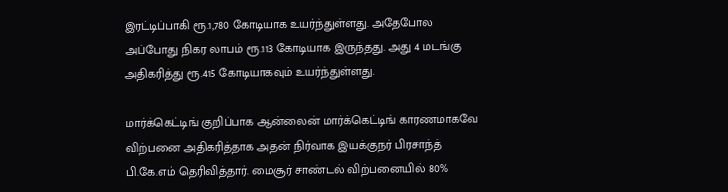இரட்டிப்பாகி ரூ.1,780 கோடியாக உயர்ந்துள்ளது. அதேபோல அப்போது நிகர லாபம் ரூ.113 கோடியாக இருந்தது. அது 4 மடங்கு அதிகரித்து ரூ.415 கோடியாகவும் உயர்ந்துள்ளது.

மார்க்கெட்டிங் குறிப்பாக ஆன்லைன் மார்க்கெட்டிங் காரணமாகவே விற்பனை அதிகரித்தாக அதன் நிர்வாக இயக்குநர் பிரசாந்த் பி.கே.எம் தெரிவித்தார். மைசூர் சாண்டல் விற்பனையில் 80%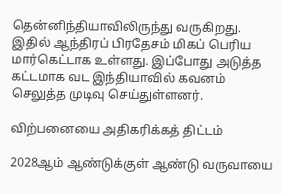தென்னிந்தியாவிலிருந்து வருகிறது. இதில் ஆந்திரப் பிரதேசம் மிகப் பெரிய மார்கெட்டாக உள்ளது. இப்போது அடுத்த கட்டமாக வட இந்தியாவில் கவனம் செலுத்த முடிவு செய்துள்ளனர்.

விற்பனையை அதிகரிக்கத் திட்டம்

2028ஆம் ஆண்டுக்குள் ஆண்டு வருவாயை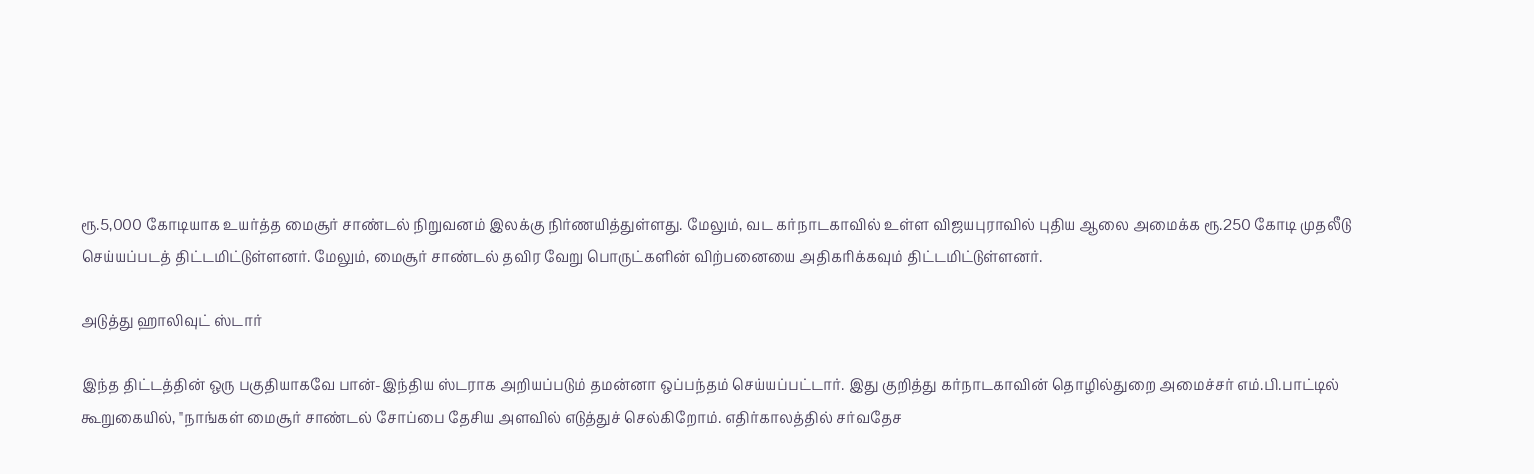ரூ.5,000 கோடியாக உயர்த்த மைசூர் சாண்டல் நிறுவனம் இலக்கு நிர்ணயித்துள்ளது. மேலும், வட கர்நாடகாவில் உள்ள விஜயபுராவில் புதிய ஆலை அமைக்க ரூ.250 கோடி முதலீடு செய்யப்படத் திட்டமிட்டுள்ளனர். மேலும், மைசூர் சாண்டல் தவிர வேறு பொருட்களின் விற்பனையை அதிகரிக்கவும் திட்டமிட்டுள்ளனர்.

அடுத்து ஹாலிவுட் ஸ்டார்

இந்த திட்டத்தின் ஒரு பகுதியாகவே பான்-இந்திய ஸ்டராக அறியப்படும் தமன்னா ஒப்பந்தம் செய்யப்பட்டார். இது குறித்து கர்நாடகாவின் தொழில்துறை அமைச்சர் எம்.பி.பாட்டில் கூறுகையில், "நாங்கள் மைசூர் சாண்டல் சோப்பை தேசிய அளவில் எடுத்துச் செல்கிறோம். எதிர்காலத்தில் சர்வதேச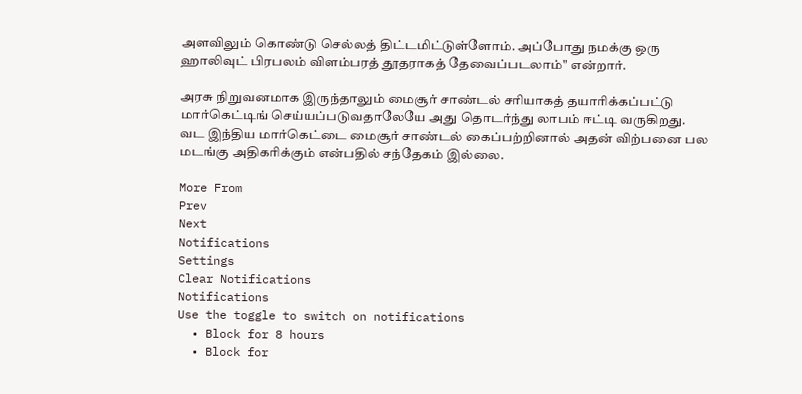அளவிலும் கொண்டு செல்லத் திட்டமிட்டுள்ளோம். அப்போது நமக்கு ஒரு ஹாலிவுட் பிரபலம் விளம்பரத் தூதராகத் தேவைப்படலாம்" என்றார்.

அரசு நிறுவனமாக இருந்தாலும் மைசூர் சாண்டல் சரியாகத் தயாரிக்கப்பட்டு மார்கெட்டிங் செய்யப்படுவதாலேயே அது தொடர்ந்து லாபம் ஈட்டி வருகிறது. வட இந்திய மார்கெட்டை மைசூர் சாண்டல் கைப்பற்றினால் அதன் விற்பனை பல மடங்கு அதிகரிக்கும் என்பதில் சந்தேகம் இல்லை.

More From
Prev
Next
Notifications
Settings
Clear Notifications
Notifications
Use the toggle to switch on notifications
  • Block for 8 hours
  • Block for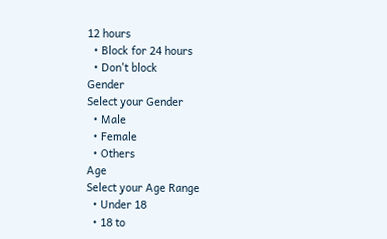12 hours
  • Block for 24 hours
  • Don't block
Gender
Select your Gender
  • Male
  • Female
  • Others
Age
Select your Age Range
  • Under 18
  • 18 to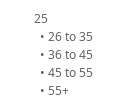25
  • 26 to 35
  • 36 to 45
  • 45 to 55
  • 55+